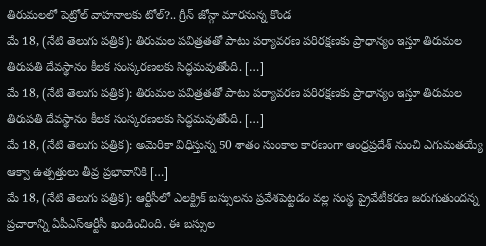తిరుమలలో పెట్రోల్ వాహనాలకు టోల్?.. గ్రీన్ జోన్గా మారనున్న కొండ
మే 18, (నేటి తెలుగు పత్రిక): తిరుమల పవిత్రతతో పాటు పర్యావరణ పరిరక్షణకు ప్రాధాన్యం ఇస్తూ తిరుమల తిరుపతి దేవస్థానం కీలక సంస్కరణలకు సిద్ధమవుతోంది. […]
మే 18, (నేటి తెలుగు పత్రిక): తిరుమల పవిత్రతతో పాటు పర్యావరణ పరిరక్షణకు ప్రాధాన్యం ఇస్తూ తిరుమల తిరుపతి దేవస్థానం కీలక సంస్కరణలకు సిద్ధమవుతోంది. […]
మే 18, (నేటి తెలుగు పత్రిక): అమెరికా విధిస్తున్న 50 శాతం సుంకాల కారణంగా ఆంధ్రప్రదేశ్ నుంచి ఎగుమతయ్యే ఆక్వా ఉత్పత్తులు తీవ్ర ప్రభావానికి […]
మే 18, (నేటి తెలుగు పత్రిక): ఆర్టీసీలో ఎలక్ట్రిక్ బస్సులను ప్రవేశపెట్టడం వల్ల సంస్థ ప్రైవేటీకరణ జరుగుతుందన్న ప్రచారాన్ని ఏపీఎస్ఆర్టీసీ ఖండించింది. ఈ బస్సుల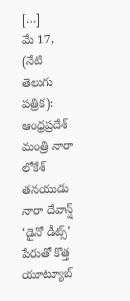[…]
మే 17, (నేటి తెలుగు పత్రిక): ఆంధ్రప్రదేశ్ మంత్రి నారా లోకేశ్ తనయుడు నారా దేవాన్ష్ ‘డైనో డీట్స్’ పేరుతో కొత్త యూట్యూబ్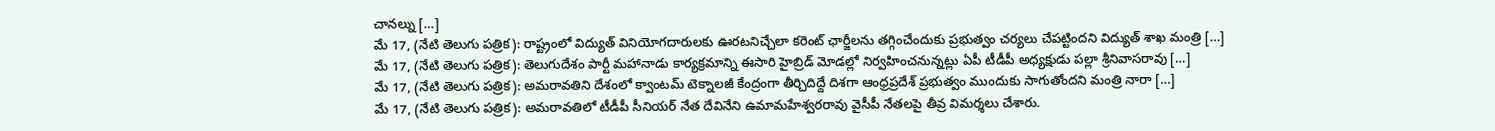చానల్ను […]
మే 17, (నేటి తెలుగు పత్రిక): రాష్ట్రంలో విద్యుత్ వినియోగదారులకు ఊరటనిచ్చేలా కరెంట్ ఛార్జీలను తగ్గించేందుకు ప్రభుత్వం చర్యలు చేపట్టిందని విద్యుత్ శాఖ మంత్రి […]
మే 17, (నేటి తెలుగు పత్రిక): తెలుగుదేశం పార్టీ మహానాడు కార్యక్రమాన్ని ఈసారి హైబ్రిడ్ మోడల్లో నిర్వహించనున్నట్లు ఏపీ టీడీపీ అధ్యక్షుడు పల్లా శ్రీనివాసరావు […]
మే 17, (నేటి తెలుగు పత్రిక): అమరావతిని దేశంలో క్వాంటమ్ టెక్నాలజీ కేంద్రంగా తీర్చిదిద్దే దిశగా ఆంధ్రప్రదేశ్ ప్రభుత్వం ముందుకు సాగుతోందని మంత్రి నారా […]
మే 17, (నేటి తెలుగు పత్రిక): అమరావతిలో టీడీపీ సీనియర్ నేత దేవినేని ఉమామహేశ్వరరావు వైసీపీ నేతలపై తీవ్ర విమర్శలు చేశారు.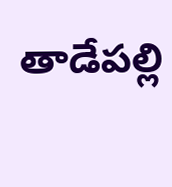తాడేపల్లి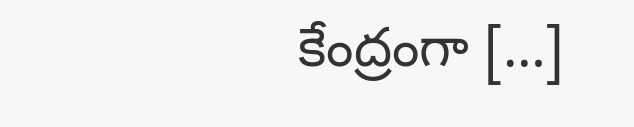కేంద్రంగా […]